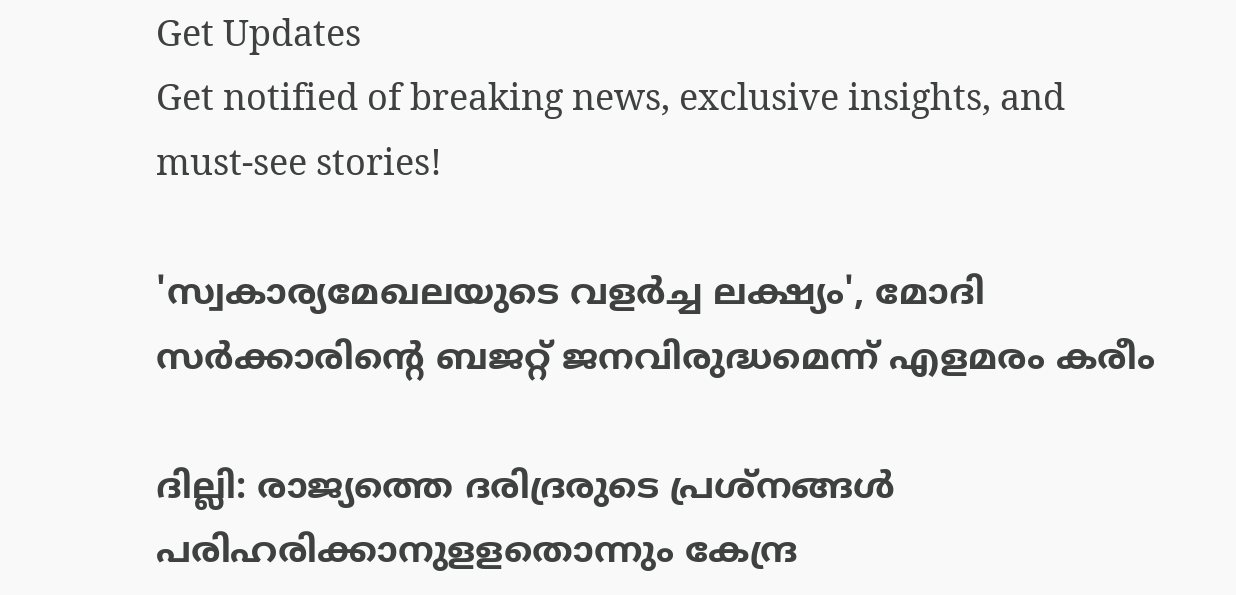Get Updates
Get notified of breaking news, exclusive insights, and must-see stories!

'സ്വകാര്യമേഖലയുടെ വളര്‍ച്ച ലക്ഷ്യം', മോദി സർക്കാരിന്റെ ബജറ്റ് ജനവിരുദ്ധമെന്ന് എളമരം കരീം

ദില്ലി: രാജ്യത്തെ ദരിദ്രരുടെ പ്രശ്നങ്ങൾ പരിഹരിക്കാനുളളതൊന്നും കേന്ദ്ര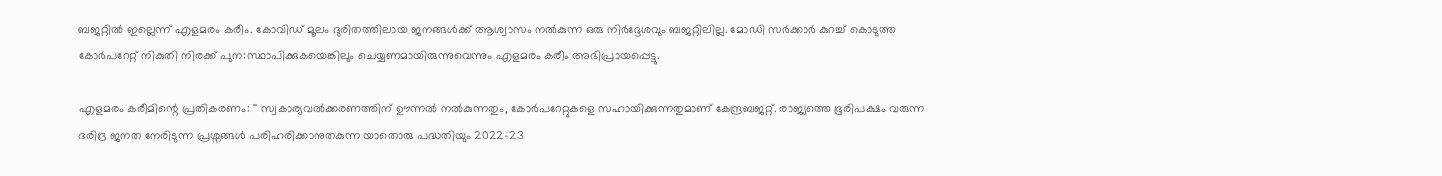ബജറ്റിൽ ഇല്ലെന്ന് എളമരം കരീം. കോവിഡ് മൂലം ദുരിതത്തിലായ ജനങ്ങള്‍ക്ക് ആശ്വാസം നല്‍കുന്ന ഒരു നിര്‍ദ്ദേശവും ബജറ്റിലില്ല. മോഡി സര്‍ക്കാര്‍ കുറച്ച് കൊടുത്ത കോര്‍പറേറ്റ് നികുതി നിരക്ക് പുന:സ്ഥാപിക്കുകയെങ്കിലും ചെയ്യണമായിരുന്നുവെന്നും എളമരം കരീം അഭിപ്രായപ്പെട്ടു.

എളമരം കരീമിന്റെ പ്രതികരണം: '' സ്വകാര്യവല്‍ക്കരണത്തിന് ഊന്നല്‍ നല്‍കുന്നതും, കോര്‍പറേറ്റുകളെ സഹായിക്കുന്നതുമാണ് കേന്ദ്രബജറ്റ്. രാജ്യത്തെ ഭൂരിപക്ഷം വരുന്ന ദരിദ്ര ജനത നേരിടുന്ന പ്രശ്നങ്ങള്‍ പരിഹരിക്കാനുതകുന്ന യാതൊരു പദ്ധതിയും 2022-23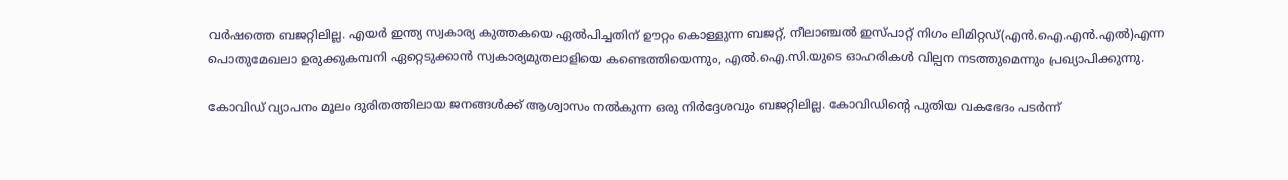വര്‍ഷത്തെ ബജറ്റിലില്ല. എയര്‍ ഇന്ത്യ സ്വകാര്യ കുത്തകയെ ഏല്‍പിച്ചതിന് ഊറ്റം കൊള്ളുന്ന ബജറ്റ്, നീലാഞ്ചല്‍ ഇസ്പാറ്റ് നിഗം ലിമിറ്റഡ്(എന്‍.ഐ.എന്‍.എല്‍)എന്ന പൊതുമേഖലാ ഉരുക്കുകമ്പനി ഏറ്റെടുക്കാന്‍ സ്വകാര്യമുതലാളിയെ കണ്ടെത്തിയെന്നും, എല്‍.ഐ.സി.യുടെ ഓഹരികള്‍ വില്പന നടത്തുമെന്നും പ്രഖ്യാപിക്കുന്നു.

കോവിഡ് വ്യാപനം മൂലം ദുരിതത്തിലായ ജനങ്ങള്‍ക്ക് ആശ്വാസം നല്‍കുന്ന ഒരു നിര്‍ദ്ദേശവും ബജറ്റിലില്ല. കോവിഡിന്‍റെ പുതിയ വകഭേദം പടര്‍ന്ന്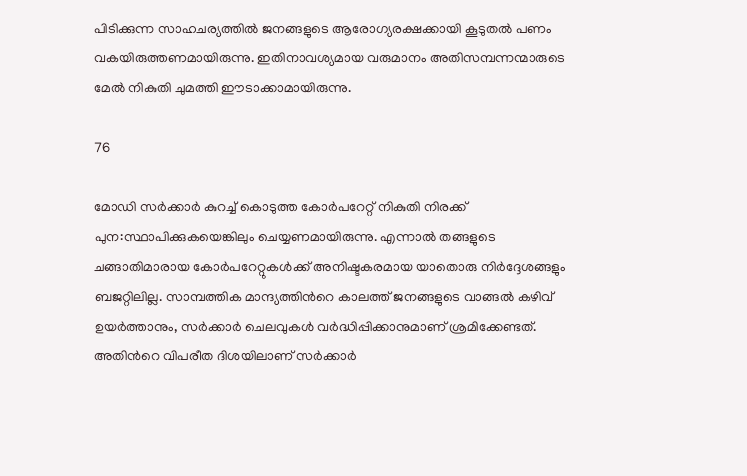പിടിക്കുന്ന സാഹചര്യത്തില്‍ ജനങ്ങളുടെ ആരോഗ്യരക്ഷക്കായി കൂടുതല്‍ പണം വകയിരുത്തണമായിരുന്നു. ഇതിനാവശ്യമായ വരുമാനം അതിസമ്പന്നന്മാരുടെ മേല്‍ നികുതി ചുമത്തി ഈടാക്കാമായിരുന്നു.

76

മോഡി സര്‍ക്കാര്‍ കുറച്ച് കൊടുത്ത കോര്‍പറേറ്റ് നികുതി നിരക്ക് പുന:സ്ഥാപിക്കുകയെങ്കിലും ചെയ്യണമായിരുന്നു. എന്നാല്‍ തങ്ങളുടെ ചങ്ങാതിമാരായ കോര്‍പറേറ്റുകള്‍ക്ക് അനിഷ്ടകരമായ യാതൊരു നിര്‍ദ്ദേശങ്ങളും ബജറ്റിലില്ല. സാമ്പത്തിക മാന്ദ്യത്തിന്‍റെ കാലത്ത് ജനങ്ങളുടെ വാങ്ങല്‍ കഴിവ് ഉയര്‍ത്താനും, സര്‍ക്കാര്‍ ചെലവുകള്‍ വര്‍ദ്ധിപ്പിക്കാനുമാണ് ശ്രമിക്കേണ്ടത്. അതിന്‍റെ വിപരീത ദിശയിലാണ് സര്‍ക്കാര്‍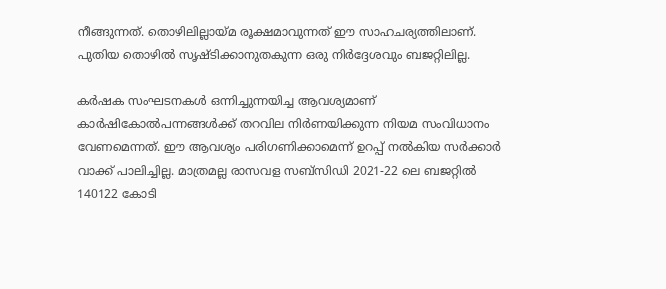നീങ്ങുന്നത്. തൊഴിലില്ലായ്മ രൂക്ഷമാവുന്നത് ഈ സാഹചര്യത്തിലാണ്. പുതിയ തൊഴില്‍ സൃഷ്ടിക്കാനുതകുന്ന ഒരു നിര്‍ദ്ദേശവും ബജറ്റിലില്ല.

കര്‍ഷക സംഘടനകള്‍ ഒന്നിച്ചുന്നയിച്ച ആവശ്യമാണ് കാര്‍ഷികോല്‍പന്നങ്ങള്‍ക്ക് തറവില നിര്‍ണയിക്കുന്ന നിയമ സംവിധാനം വേണമെന്നത്. ഈ ആവശ്യം പരിഗണിക്കാമെന്ന് ഉറപ്പ് നല്‍കിയ സര്‍ക്കാര്‍ വാക്ക് പാലിച്ചില്ല. മാത്രമല്ല രാസവള സബ്സിഡി 2021-22 ലെ ബജറ്റില്‍ 140122 കോടി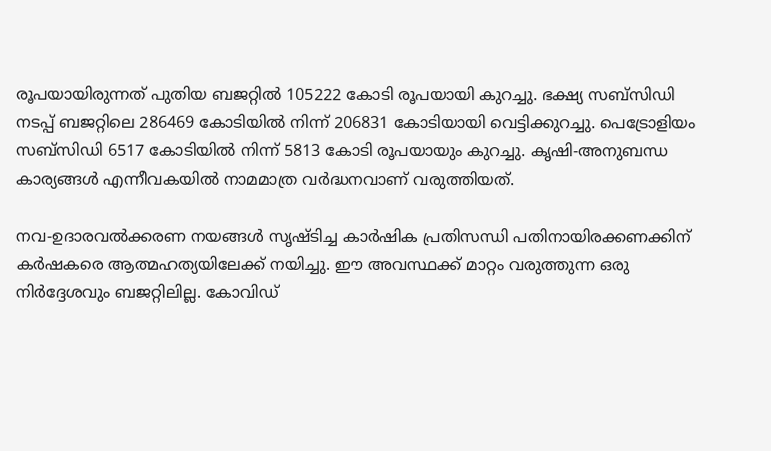രൂപയായിരുന്നത് പുതിയ ബജറ്റില്‍ 105222 കോടി രൂപയായി കുറച്ചു. ഭക്ഷ്യ സബ്സിഡി നടപ്പ് ബജറ്റിലെ 286469 കോടിയില്‍ നിന്ന് 206831 കോടിയായി വെട്ടിക്കുറച്ചു. പെട്രോളിയം സബ്സിഡി 6517 കോടിയില്‍ നിന്ന് 5813 കോടി രൂപയായും കുറച്ചു. കൃഷി-അനുബന്ധ കാര്യങ്ങള്‍ എന്നീവകയില്‍ നാമമാത്ര വര്‍ദ്ധനവാണ് വരുത്തിയത്.

നവ-ഉദാരവല്‍ക്കരണ നയങ്ങള്‍ സൃഷ്ടിച്ച കാര്‍ഷിക പ്രതിസന്ധി പതിനായിരക്കണക്കിന് കര്‍ഷകരെ ആത്മഹത്യയിലേക്ക് നയിച്ചു. ഈ അവസ്ഥക്ക് മാറ്റം വരുത്തുന്ന ഒരു നിര്‍ദ്ദേശവും ബജറ്റിലില്ല. കോവിഡ്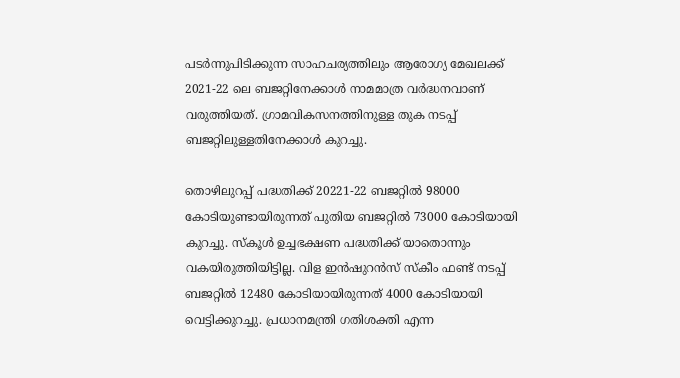പടര്‍ന്നുപിടിക്കുന്ന സാഹചര്യത്തിലും ആരോഗ്യ മേഖലക്ക് 2021-22 ലെ ബജറ്റിനേക്കാള്‍ നാമമാത്ര വര്‍ദ്ധനവാണ് വരുത്തിയത്. ഗ്രാമവികസനത്തിനുള്ള തുക നടപ്പ് ബജറ്റിലുള്ളതിനേക്കാള്‍ കുറച്ചു.

തൊഴിലുറപ്പ് പദ്ധതിക്ക് 20221-22 ബജറ്റില്‍ 98000 കോടിയുണ്ടായിരുന്നത് പുതിയ ബജറ്റില്‍ 73000 കോടിയായി കുറച്ചു. സ്കൂള്‍ ഉച്ചഭക്ഷണ പദ്ധതിക്ക് യാതൊന്നും വകയിരുത്തിയിട്ടില്ല. വിള ഇന്‍ഷുറന്‍സ് സ്കീം ഫണ്ട് നടപ്പ് ബജറ്റില്‍ 12480 കോടിയായിരുന്നത് 4000 കോടിയായി വെട്ടിക്കുറച്ചു. പ്രധാനമന്ത്രി ഗതിശക്തി എന്ന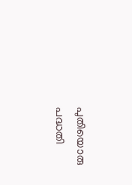പുതിയൊരു പദ്ധതി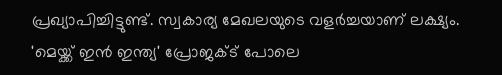പ്രഖ്യാപിച്ചിട്ടുണ്ട്. സ്വകാര്യ മേഖലയുടെ വളര്‍ച്ചയാണ് ലക്ഷ്യം. 'മെയ്ക്ക് ഇന്‍ ഇന്ത്യ' പ്രോജക്ട് പോലെ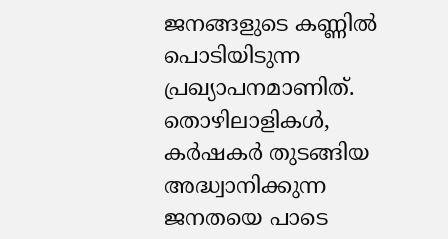ജനങ്ങളുടെ കണ്ണില്‍ പൊടിയിടുന്ന പ്രഖ്യാപനമാണിത്. തൊഴിലാളികള്‍, കര്‍ഷകര്‍ തുടങ്ങിയ അദ്ധ്വാനിക്കുന്ന ജനതയെ പാടെ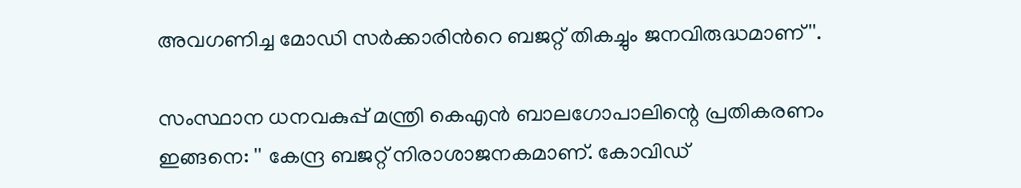അവഗണിച്ച മോഡി സര്‍ക്കാരിന്‍റെ ബജറ്റ് തികച്ചും ജനവിരുദ്ധമാണ്''.

സംസ്ഥാന ധനവകുപ്പ് മന്ത്രി കെഎൻ ബാലഗോപാലിന്റെ പ്രതികരണം ഇങ്ങനെ: '' കേന്ദ്ര ബജറ്റ് നിരാശാജനകമാണ്. കോവിഡ്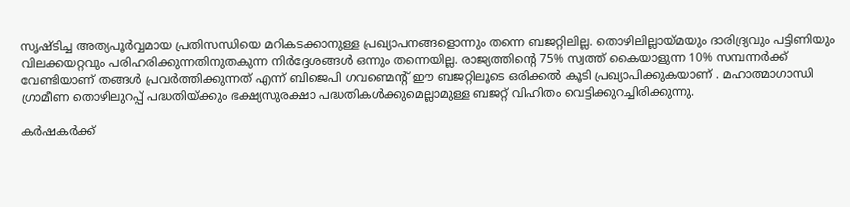സൃഷ്ടിച്ച അത്യപൂർവ്വമായ പ്രതിസന്ധിയെ മറികടക്കാനുള്ള പ്രഖ്യാപനങ്ങളൊന്നും തന്നെ ബജറ്റിലില്ല. തൊഴിലില്ലായ്മയും ദാരിദ്ര്യവും പട്ടിണിയും വിലക്കയറ്റവും പരിഹരിക്കുന്നതിനുതകുന്ന നിർദ്ദേശങ്ങൾ ഒന്നും തന്നെയില്ല. രാജ്യത്തിന്റെ 75% സ്വത്ത് കൈയാളുന്ന 10% സമ്പന്നർക്ക് വേണ്ടിയാണ് തങ്ങൾ പ്രവർത്തിക്കുന്നത് എന്ന് ബിജെപി ഗവണ്മെന്റ് ഈ ബജറ്റിലൂടെ ഒരിക്കൽ കൂടി പ്രഖ്യാപിക്കുകയാണ് . മഹാത്മാഗാന്ധി ഗ്രാമീണ തൊഴിലുറപ്പ് പദ്ധതിയ്ക്കും ഭക്ഷ്യസുരക്ഷാ പദ്ധതികൾക്കുമെല്ലാമുള്ള ബജറ്റ് വിഹിതം വെട്ടിക്കുറച്ചിരിക്കുന്നു.

കർഷകർക്ക്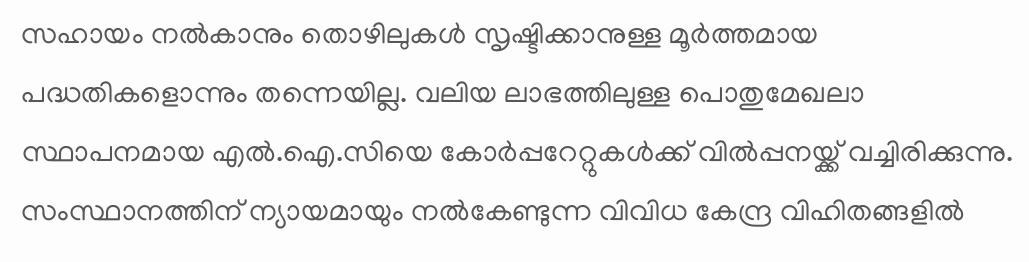സഹായം നൽകാനും തൊഴിലുകൾ സൃഷ്ടിക്കാനുള്ള മൂർത്തമായ പദ്ധതികളൊന്നും തന്നെയില്ല. വലിയ ലാഭത്തിലുള്ള പൊതുമേഖലാ സ്ഥാപനമായ എൽ.ഐ.സിയെ കോർപ്പറേറ്റുകൾക്ക് വിൽപ്പനയ്ക്ക് വച്ചിരിക്കുന്നു. സംസ്ഥാനത്തിന് ന്യായമായും നൽകേണ്ടുന്ന വിവിധ കേന്ദ്ര വിഹിതങ്ങളിൽ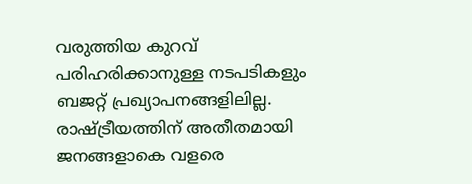വരുത്തിയ കുറവ് പരിഹരിക്കാനുള്ള നടപടികളും ബജറ്റ് പ്രഖ്യാപനങ്ങളിലില്ല. രാഷ്ട്രീയത്തിന് അതീതമായി ജനങ്ങളാകെ വളരെ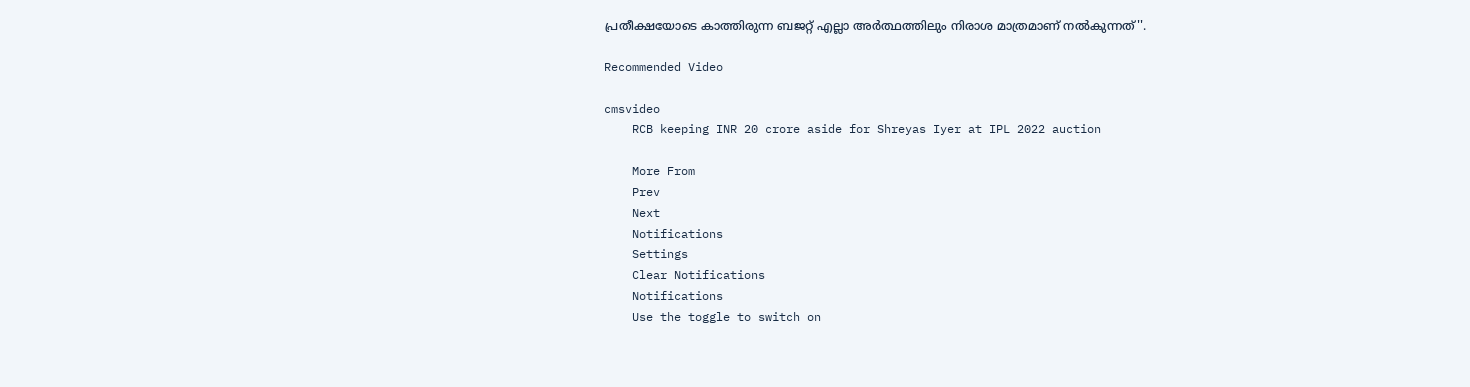പ്രതീക്ഷയോടെ കാത്തിരുന്ന ബജറ്റ് എല്ലാ അർത്ഥത്തിലും നിരാശ മാത്രമാണ് നൽകുന്നത്''.

Recommended Video

cmsvideo
    RCB keeping INR 20 crore aside for Shreyas Iyer at IPL 2022 auction

    More From
    Prev
    Next
    Notifications
    Settings
    Clear Notifications
    Notifications
    Use the toggle to switch on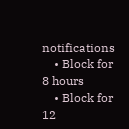notifications
    • Block for 8 hours
    • Block for 12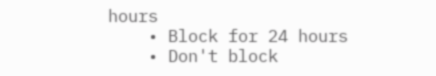hours
    • Block for 24 hours
    • Don't block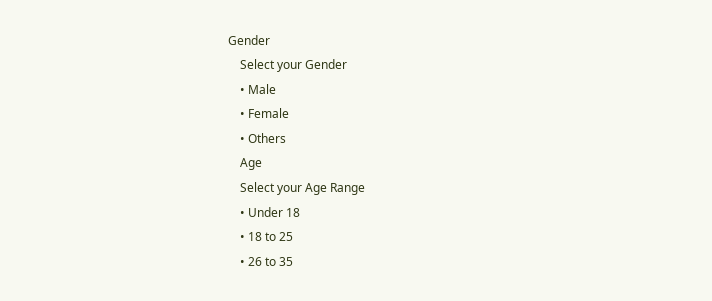Gender
    Select your Gender
    • Male
    • Female
    • Others
    Age
    Select your Age Range
    • Under 18
    • 18 to 25
    • 26 to 35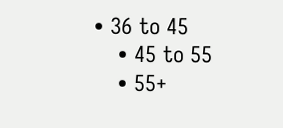• 36 to 45
    • 45 to 55
    • 55+